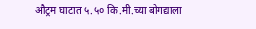औट्रम घाटात ५.५० कि.मी.च्या बोगद्याला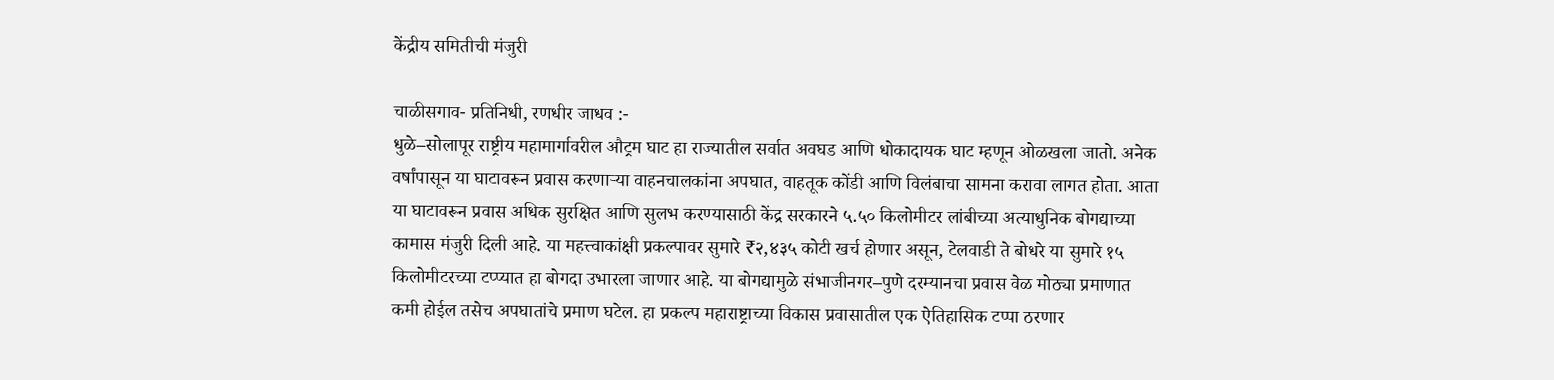केंद्रीय समितीची मंजुरी

चाळीसगाव- प्रतिनिधी, रणधीर जाधव :-
धुळे–सोलापूर राष्ट्रीय महामार्गावरील औट्रम घाट हा राज्यातील सर्वात अवघड आणि धोकादायक घाट म्हणून ओळखला जातो. अनेक वर्षांपासून या घाटावरून प्रवास करणाऱ्या वाहनचालकांना अपघात, वाहतूक कोंडी आणि विलंबाचा सामना करावा लागत होता. आता या घाटावरून प्रवास अधिक सुरक्षित आणि सुलभ करण्यासाठी केंद्र सरकारने ५.५० किलोमीटर लांबीच्या अत्याधुनिक बोगद्याच्या कामास मंजुरी दिली आहे. या महत्त्वाकांक्षी प्रकल्पावर सुमारे ₹२,४३५ कोटी खर्च होणार असून, टेलवाडी ते बोधरे या सुमारे १५ किलोमीटरच्या टप्प्यात हा बोगदा उभारला जाणार आहे. या बोगद्यामुळे संभाजीनगर–पुणे दरम्यानचा प्रवास वेळ मोठ्या प्रमाणात कमी होईल तसेच अपघातांचे प्रमाण घटेल. हा प्रकल्प महाराष्ट्राच्या विकास प्रवासातील एक ऐतिहासिक टप्पा ठरणार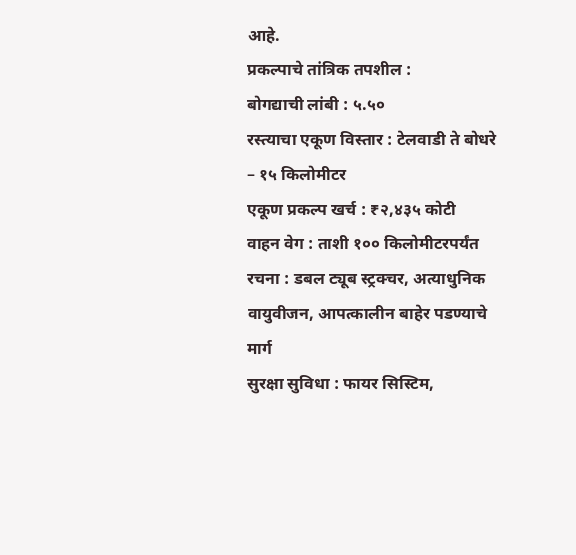आहे.
प्रकल्पाचे तांत्रिक तपशील :
बोगद्याची लांबी : ५.५०
रस्त्याचा एकूण विस्तार : टेलवाडी ते बोधरे – १५ किलोमीटर
एकूण प्रकल्प खर्च : ₹२,४३५ कोटी
वाहन वेग : ताशी १०० किलोमीटरपर्यंत
रचना : डबल ट्यूब स्ट्रक्चर, अत्याधुनिक वायुवीजन, आपत्कालीन बाहेर पडण्याचे मार्ग
सुरक्षा सुविधा : फायर सिस्टिम,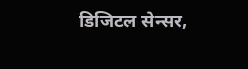डिजिटल सेन्सर,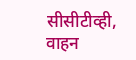सीसीटीव्ही, वाहन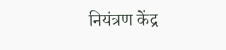नियंत्रण केंद्र